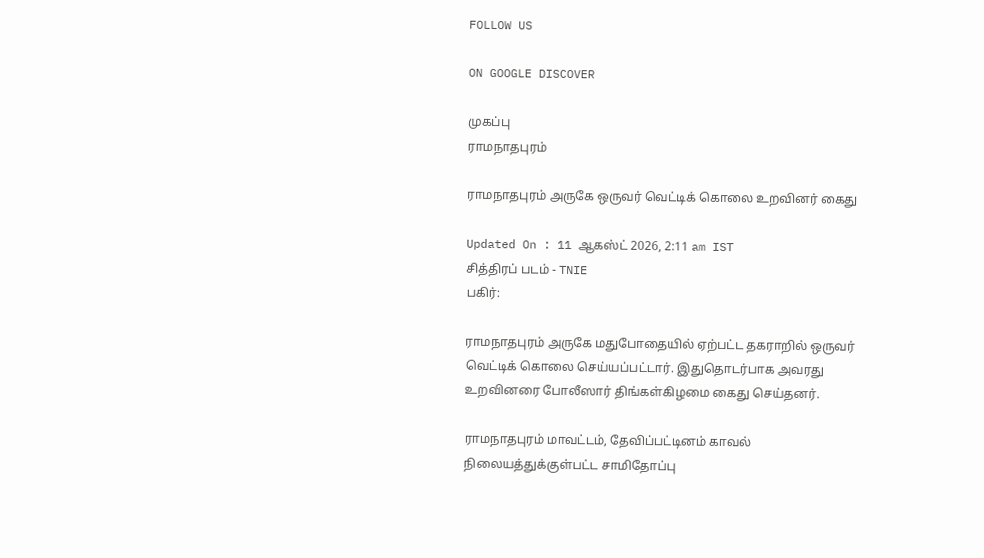FOLLOW US

ON GOOGLE DISCOVER

முகப்பு
ராமநாதபுரம்

ராமநாதபுரம் அருகே ஒருவர் வெட்டிக் கொலை உறவினர் கைது

Updated On : 11 ஆகஸ்ட் 2026, 2:11 am IST
சித்திரப் படம் - TNIE
பகிர்:

ராமநாதபுரம் அருகே மதுபோதையில் ஏற்பட்ட தகராறில் ஒருவர் வெட்டிக் கொலை செய்யப்பட்டார். இதுதொடர்பாக அவரது உறவினரை போலீஸார் திங்கள்கிழமை கைது செய்தனர்.

ராமநாதபுரம் மாவட்டம், தேவிப்பட்டினம் காவல் நிலையத்துக்குள்பட்ட சாமிதோப்பு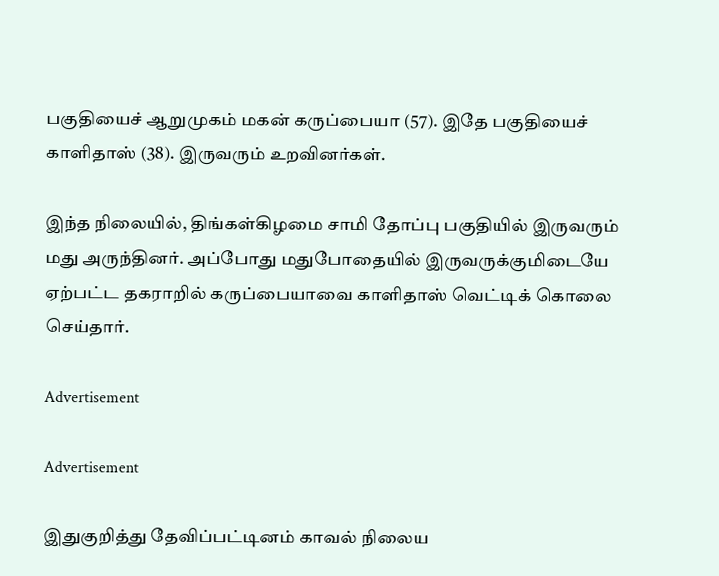பகுதியைச் ஆறுமுகம் மகன் கருப்பையா (57). இதே பகுதியைச் காளிதாஸ் (38). இருவரும் உறவினர்கள்.

இந்த நிலையில், திங்கள்கிழமை சாமி தோப்பு பகுதியில் இருவரும் மது அருந்தினர். அப்போது மதுபோதையில் இருவருக்குமிடையே ஏற்பட்ட தகராறில் கருப்பையாவை காளிதாஸ் வெட்டிக் கொலை செய்தார்.

Advertisement

Advertisement

இதுகுறித்து தேவிப்பட்டினம் காவல் நிலைய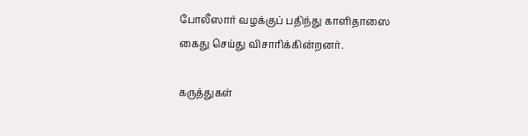போலீஸார் வழக்குப் பதிந்து காளிதாஸை கைது செய்து விசாரிக்கின்றனர்.

கருத்துகள்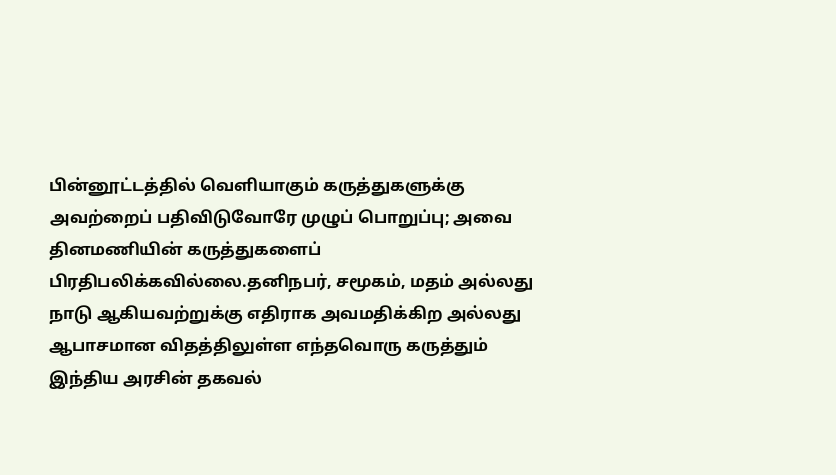பின்னூட்டத்தில் வெளியாகும் கருத்துகளுக்கு அவற்றைப் பதிவிடுவோரே முழுப் பொறுப்பு; அவை தினமணியின் கருத்துகளைப் பிரதிபலிக்கவில்லை.தனிநபர், சமூகம், மதம் அல்லது நாடு ஆகியவற்றுக்கு எதிராக அவமதிக்கிற அல்லது ஆபாசமான விதத்திலுள்ள எந்தவொரு கருத்தும் இந்திய அரசின் தகவல்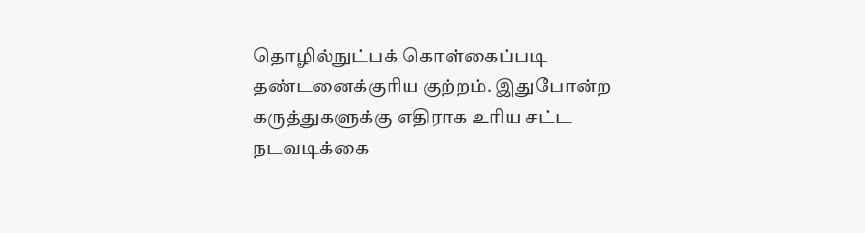தொழில்நுட்பக் கொள்கைப்படி தண்டனைக்குரிய குற்றம். இதுபோன்ற கருத்துகளுக்கு எதிராக உரிய சட்ட நடவடிக்கை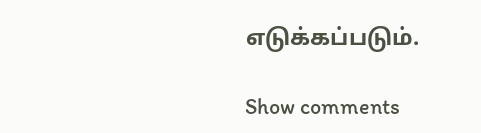எடுக்கப்படும்.

Show comments